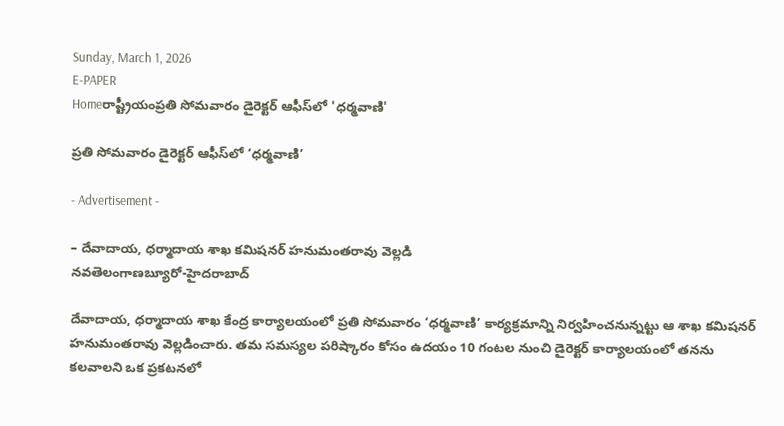Sunday, March 1, 2026
E-PAPER
Homeరాష్ట్రీయంప్రతి సోమవారం డైరెక్టర్‌ ఆఫీస్‌లో 'ధర్మవాణి'

ప్రతి సోమవారం డైరెక్టర్‌ ఆఫీస్‌లో ‘ధర్మవాణి’

- Advertisement -

– దేవాదాయ, ధర్మాదాయ శాఖ కమిషనర్‌ హనుమంతరావు వెల్లడి
నవతెలంగాణబ్యూరో-హైదరాబాద్‌

దేవాదాయ, ధర్మాదాయ శాఖ కేంద్ర కార్యాలయంలో ప్రతి సోమవారం ‘ధర్మవాణి’ కార్యక్రమాన్ని నిర్వహించనున్నట్టు ఆ శాఖ కమిషనర్‌ హనుమంతరావు వెల్లడించారు. తమ సమస్యల పరిష్కారం కోసం ఉదయం 10 గంటల నుంచి డైరెక్టర్‌ కార్యాలయంలో తనను కలవాలని ఒక ప్రకటనలో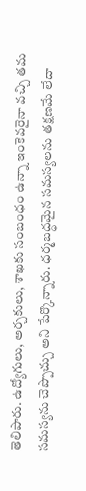తెలిపారు. ఉద్యోగులు, అర్చకులు, శాఖకు సంబంధం ఉన్నా ఇంకెవరైనా వచ్చి తమ సమస్యను చెప్పొచ్చు అని పేర్కొన్నారు. ధర్మబద్ధమైన సమస్యలను తక్షణమే లేదా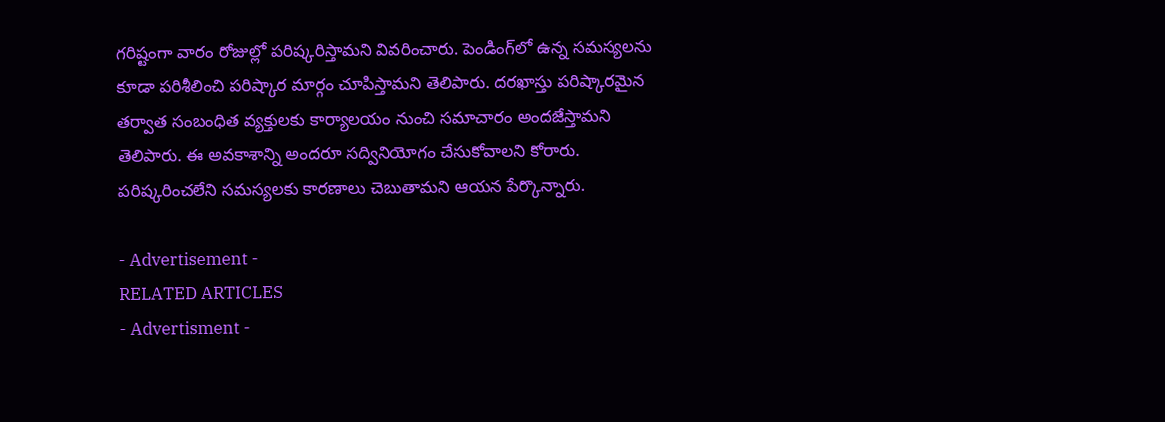గరిష్టంగా వారం రోజుల్లో పరిష్కరిస్తామని వివరించారు. పెండింగ్‌లో ఉన్న సమస్యలను కూడా పరిశీలించి పరిష్కార మార్గం చూపిస్తామని తెలిపారు. దరఖాస్తు పరిష్కారమైన తర్వాత సంబంధిత వ్యక్తులకు కార్యాలయం నుంచి సమాచారం అందజేస్తామని తెలిపారు. ఈ అవకాశాన్ని అందరూ సద్వినియోగం చేసుకోవాలని కోరారు. పరిష్కరించలేని సమస్యలకు కారణాలు చెబుతామని ఆయన పేర్కొన్నారు.

- Advertisement -
RELATED ARTICLES
- Advertisment -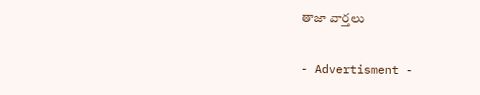తాజా వార్తలు

- Advertisment -